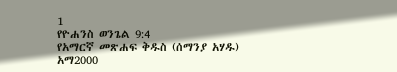1
የዮሐንስ ወንጌል 9:4
የአማርኛ መጽሐፍ ቅዱስ (ሰማንያ አሃዱ)
አማ2000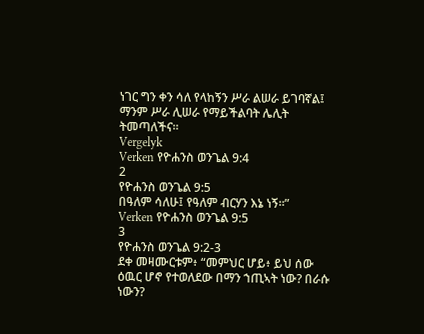ነገር ግን ቀን ሳለ የላከኝን ሥራ ልሠራ ይገባኛል፤ ማንም ሥራ ሊሠራ የማይችልባት ሌሊት ትመጣለችና።
Vergelyk
Verken የዮሐንስ ወንጌል 9:4
2
የዮሐንስ ወንጌል 9:5
በዓለም ሳለሁ፤ የዓለም ብርሃን እኔ ነኝ።”
Verken የዮሐንስ ወንጌል 9:5
3
የዮሐንስ ወንጌል 9:2-3
ደቀ መዛሙርቱም፥ “መምህር ሆይ፥ ይህ ሰው ዕዉር ሆኖ የተወለደው በማን ኀጢኣት ነው? በራሱ ነውን?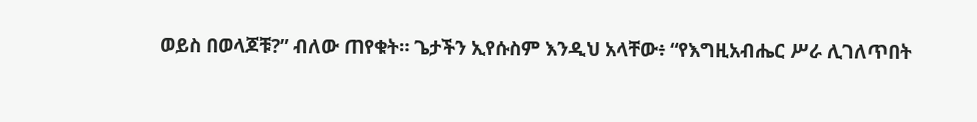ወይስ በወላጆቹ?” ብለው ጠየቁት። ጌታችን ኢየሱስም እንዲህ አላቸው፥ “የእግዚአብሔር ሥራ ሊገለጥበት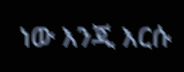ነው እንጂ እርሱ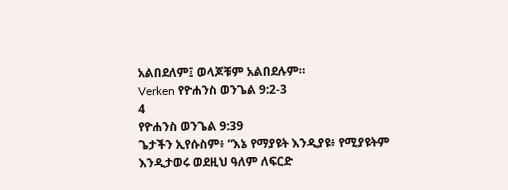አልበደለም፤ ወላጆቹም አልበደሉም።
Verken የዮሐንስ ወንጌል 9:2-3
4
የዮሐንስ ወንጌል 9:39
ጌታችን ኢየሱስም፥ “እኔ የማያዩት እንዲያዩ፥ የሚያዩትም እንዲታወሩ ወደዚህ ዓለም ለፍርድ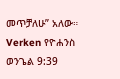መጥቻለሁ” አለው።
Verken የዮሐንስ ወንጌል 9:39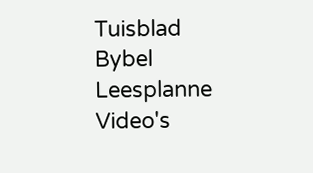Tuisblad
Bybel
Leesplanne
Video's